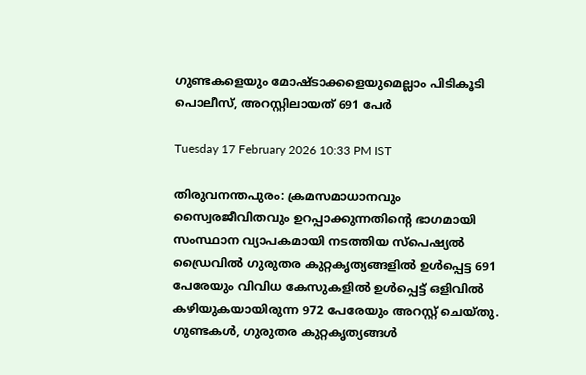ഗുണ്ടകളെയും മോഷ്‌ടാക്കളെയുമെല്ലാം പിടികൂടി പൊലീസ്, അറസ്റ്റിലായത് 691 പേർ

Tuesday 17 February 2026 10:33 PM IST

തിരുവനന്തപുരം: ക്രമസമാധാനവും സ്വൈരജീവിതവും ഉറപ്പാക്കുന്നതിന്റെ ഭാഗമായി സംസ്ഥാന വ്യാപകമായി നടത്തിയ സ്‌പെഷ്യൽ ഡ്രൈവിൽ ഗുരുതര കുറ്റകൃത്യങ്ങളിൽ ഉൾപ്പെട്ട 691 പേരേയും വിവിധ കേസുകളിൽ ഉൾപ്പെട്ട് ഒളിവിൽ കഴിയുകയായിരുന്ന 972 പേരേയും അറസ്റ്റ് ചെയ്തു. ഗുണ്ടകൾ, ഗുരുതര കുറ്റകൃത്യങ്ങൾ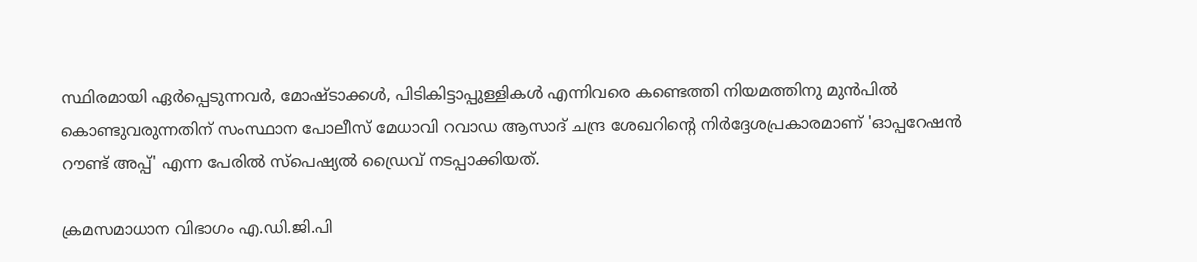സ്ഥിരമായി ഏർപ്പെടുന്നവർ, മോഷ്ടാക്കൾ, പിടികിട്ടാപ്പുള്ളികൾ എന്നിവരെ കണ്ടെത്തി നിയമത്തിനു മുൻപിൽ കൊണ്ടുവരുന്നതിന് സംസ്ഥാന പോലീസ് മേധാവി റവാഡ ആസാദ് ചന്ദ്ര ശേഖറിന്റെ നിർദ്ദേശപ്രകാരമാണ് 'ഓപ്പറേഷൻ റൗണ്ട് അപ്പ്' എന്ന പേരിൽ സ്‌പെഷ്യൽ ഡ്രൈവ് നടപ്പാക്കിയത്.

ക്രമസമാധാന വിഭാഗം എ.ഡി.ജി.പി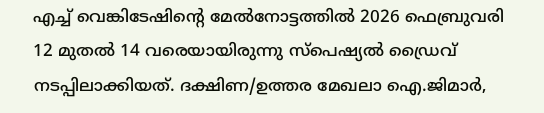എച്ച് വെങ്കിടേഷിന്റെ മേൽനോട്ടത്തിൽ 2026 ഫെബ്രുവരി 12 മുതൽ 14 വരെയായിരുന്നു സ്‌പെഷ്യൽ ഡ്രൈവ് നടപ്പിലാക്കിയത്. ദക്ഷിണ/ഉത്തര മേഖലാ ഐ.ജിമാർ,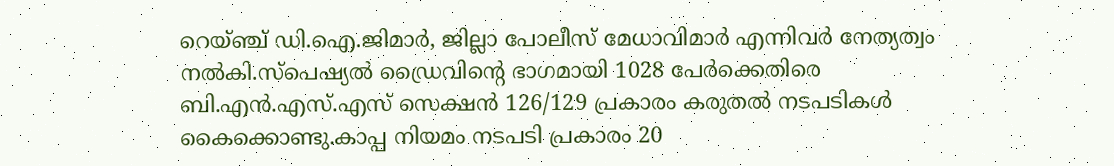റെയ്ഞ്ച് ഡി.ഐ.ജിമാർ, ജില്ലാ പോലീസ് മേധാവിമാർ എന്നിവർ നേത്യത്വം നൽകി.സ്‌പെഷ്യൽ ഡ്രൈവിന്റെ ഭാഗമായി 1028 പേർക്കെതിരെ ബി.എൻ.എസ്.എസ് സെക്ഷൻ 126/129 പ്രകാരം കരുതൽ നടപടികൾ കൈക്കൊണ്ടു.കാപ്പ നിയമം നടപടി പ്രകാരം 20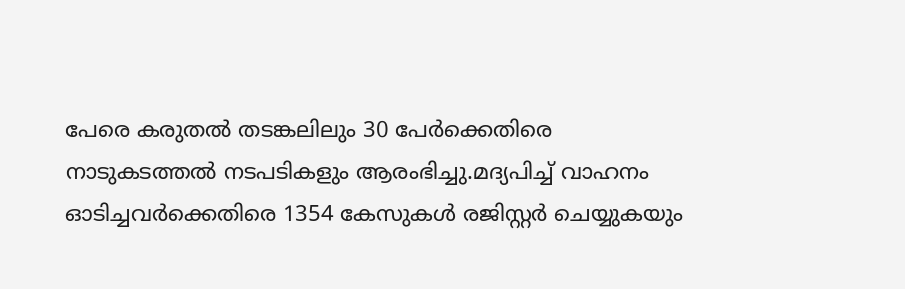പേരെ കരുതൽ തടങ്കലിലും 30 പേർക്കെതിരെ നാടുകടത്തൽ നടപടികളും ആരംഭിച്ചു.മദ്യപിച്ച് വാഹനം ഓടിച്ചവർക്കെതിരെ 1354 കേസുകൾ രജിസ്റ്റർ ചെയ്യുകയും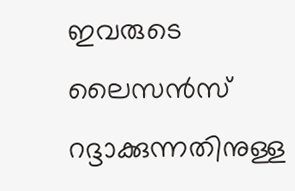ഇവരുടെ ലൈസൻസ് റദ്ദാക്കുന്നതിനുള്ള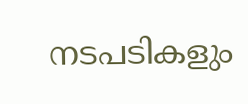നടപടികളും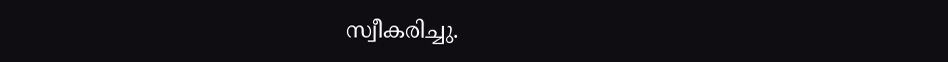സ്വീകരിച്ചു.